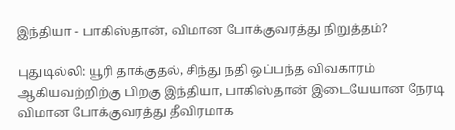இந்தியா - பாகிஸ்தான், விமான போக்குவரத்து நிறுத்தம்?

புதுடில்லி: யூரி தாக்குதல், சிந்து நதி ஒப்பந்த விவகாரம் ஆகியவற்றிற்கு பிறகு இந்தியா, பாகிஸ்தான் இடையேயான நேரடி விமான போக்குவரத்து தீவிரமாக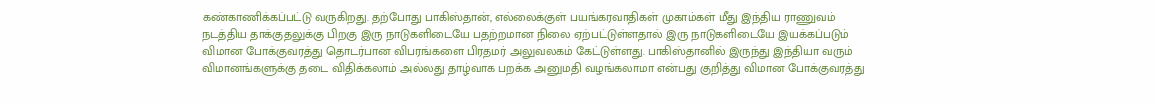கண்காணிக்கப்பட்டு வருகிறது. தற்போது பாகிஸ்தான், எல்லைக்குள் பயங்கரவாதிகள் முகாம்கள் மீது இந்திய ராணுவம் நடத்திய தாக்குதலுக்கு பிறகு இரு நாடுகளிடையே பதற்றமான நிலை ஏற்பட்டுள்ளதால் இரு நாடுகளிடையே இயக்கப்படும் விமான போக்குவரத்து தொடர்பான விபரங்களை பிரதமர் அலுவலகம் கேட்டுள்ளது. பாகிஸ்தானில் இருந்து இந்தியா வரும் விமானங்களுக்கு தடை விதிக்கலாம் அல்லது தாழ்வாக பறக்க அனுமதி வழங்கலாமா என்பது குறித்து விமான போக்குவரத்து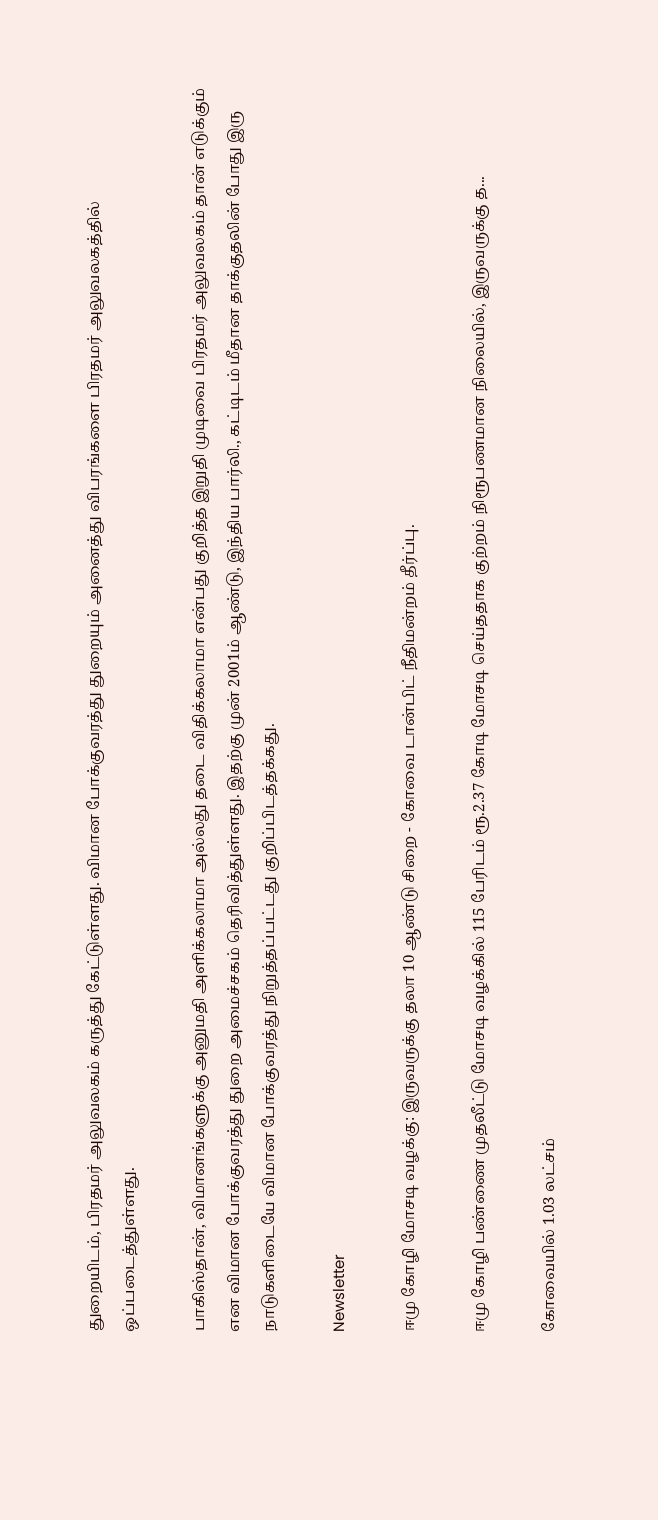துறையிடம், பிரதமர் அலுவலகம் கருத்து கேட்டுள்ளது. விமான போக்குவரத்து துறையும் அனைத்து விபரங்களை பிரதமர் அலுவலகத்தில் ஒப்படைத்துள்ளது.

பாகிஸ்தான், விமானங்களுக்கு அனுமதி அளிக்கலாமா அல்லது தடை விதிக்கலாமா என்பது குறித்த இறுதி முடிவை பிரதமர் அலுவலகம் தான் எடுக்கும் என விமான போக்குவரத்து துறை அமைச்சகம் தெரிவித்துள்ளது. இதற்கு முன் 2001ம் ஆண்டு, இந்திய பார்லி., கட்டிடம் மீதான தாக்குதலின் போது இரு நாடுகளிடையே விமான போக்குவரத்து நிறுத்தப்பட்டது குறிப்பிடத்தக்கது.

Newsletter

ஈமு கோழி மோசடி வழக்கு: இருவருக்கு தலா 10 ஆண்டு சிறை - கோவை டான்பிட் நீதிமன்றம் தீர்ப்பு.

ஈமு கோழி பண்ணை முதலீட்டு மோசடி வழக்கில் 115 பேரிடம் ரூ.2.37 கோடி மோசடி செய்ததாக குற்றம் நிரூபணமான நிலையில், இருவருக்கு த...

கோவையில் 1.03 லட்சம்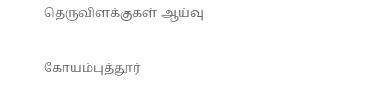தெருவிளக்குகள் ஆய்வு

கோயம்புத்தூர்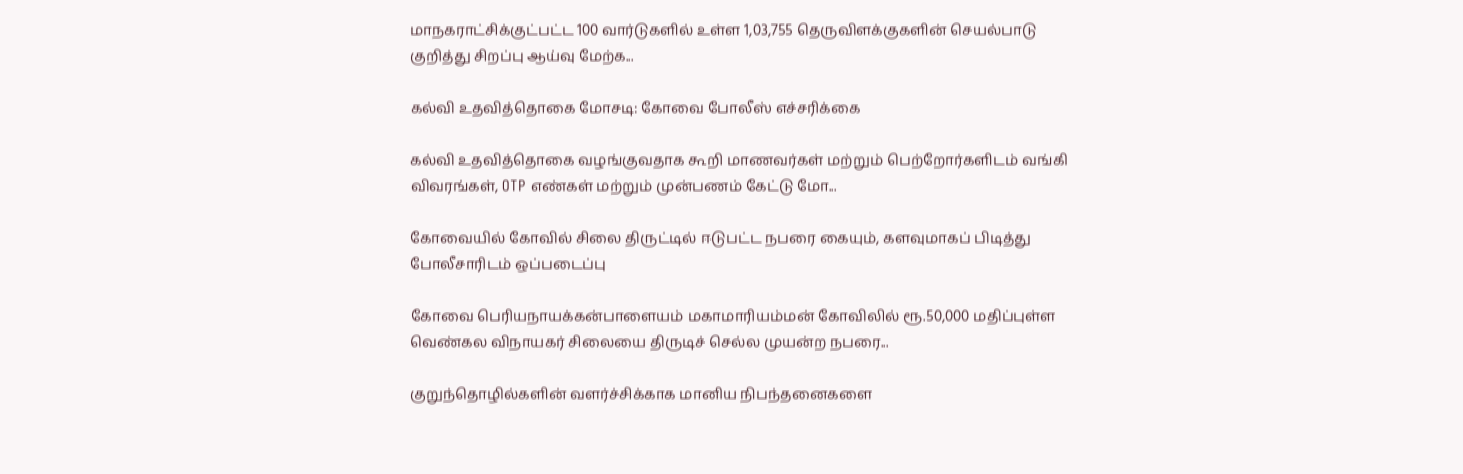மாநகராட்சிக்குட்பட்ட 100 வார்டுகளில் உள்ள 1,03,755 தெருவிளக்குகளின் செயல்பாடு குறித்து சிறப்பு ஆய்வு மேற்க...

கல்வி உதவித்தொகை மோசடி: கோவை போலீஸ் எச்சரிக்கை

கல்வி உதவித்தொகை வழங்குவதாக கூறி மாணவர்கள் மற்றும் பெற்றோர்களிடம் வங்கி விவரங்கள், OTP எண்கள் மற்றும் முன்பணம் கேட்டு மோ...

கோவையில் கோவில் சிலை திருட்டில் ஈடுபட்ட நபரை கையும், களவுமாகப் பிடித்து போலீசாரிடம் ஒப்படைப்பு

கோவை பெரியநாயக்கன்பாளையம் மகாமாரியம்மன் கோவிலில் ரூ.50,000 மதிப்புள்ள வெண்கல விநாயகர் சிலையை திருடிச் செல்ல முயன்ற நபரை...

குறுந்தொழில்களின் வளர்ச்சிக்காக மானிய நிபந்தனைகளை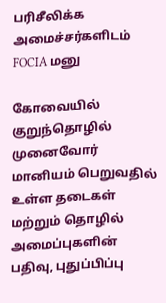பரிசீலிக்க அமைச்சர்களிடம் FOCIA மனு

கோவையில் குறுந்தொழில் முனைவோர் மானியம் பெறுவதில் உள்ள தடைகள் மற்றும் தொழில் அமைப்புகளின் பதிவு, புதுப்பிப்பு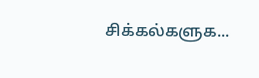சிக்கல்களுக...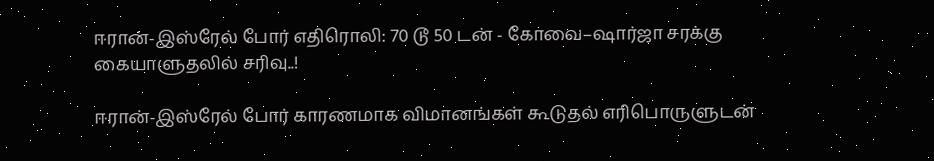ஈரான்-இஸ்ரேல் போர் எதிரொலி: 70 டூ 50 டன் - கோவை–ஷார்ஜா சரக்கு கையாளுதலில் சரிவு..!

ஈரான்-இஸ்ரேல் போர் காரணமாக விமானங்கள் கூடுதல் எரிபொருளுடன்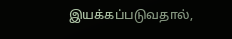இயக்கப்படுவதால்,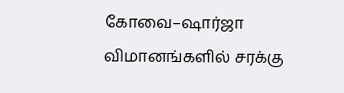கோவை–ஷார்ஜா விமானங்களில் சரக்கு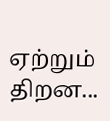ஏற்றும் திறன...